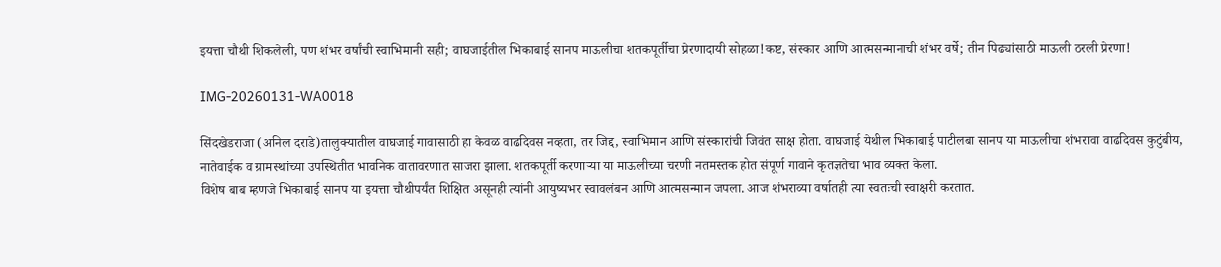इयत्ता चौथी शिकलेली, पण शंभर वर्षांची स्वाभिमानी सही; वाघजाईतील भिकाबाई सानप माऊलीचा शतकपूर्तीचा प्रेरणादायी सोहळा!कष्ट, संस्कार आणि आत्मसन्मानाची शंभर वर्षे; तीन पिढ्यांसाठी माऊली ठरली प्रेरणा!

IMG-20260131-WA0018

सिंदखेडराजा (अनिल दराडे)तालुक्यातील वाघजाई गावासाठी हा केवळ वाढदिवस नव्हता, तर जिद्द, स्वाभिमान आणि संस्कारांची जिवंत साक्ष होता. वाघजाई येथील भिकाबाई पाटीलबा सानप या माऊलीचा शंभरावा वाढदिवस कुटुंबीय, नातेवाईक व ग्रामस्थांच्या उपस्थितीत भावनिक वातावरणात साजरा झाला. शतकपूर्ती करणाऱ्या या माऊलीच्या चरणी नतमस्तक होत संपूर्ण गावाने कृतज्ञतेचा भाव व्यक्त केला.
विशेष बाब म्हणजे भिकाबाई सानप या इयत्ता चौथीपर्यंत शिक्षित असूनही त्यांनी आयुष्यभर स्वावलंबन आणि आत्मसन्मान जपला. आज शंभराव्या वर्षातही त्या स्वतःची स्वाक्षरी करतात.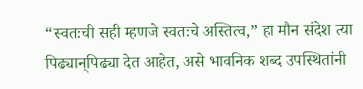“स्वतःची सही म्हणजे स्वतःचे अस्तित्व,” हा मौन संदेश त्या पिढ्यान्‌पिढ्या देत आहेत, असे भावनिक शब्द उपस्थितांनी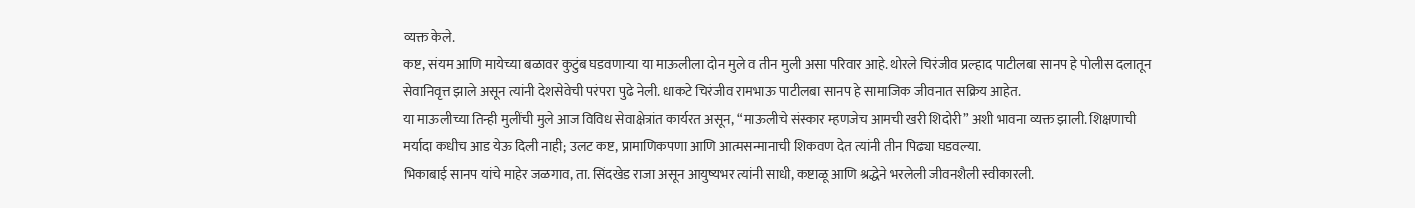व्यक्त केले.
कष्ट, संयम आणि मायेच्या बळावर कुटुंब घडवणाऱ्या या माऊलीला दोन मुले व तीन मुली असा परिवार आहे. थोरले चिरंजीव प्रल्हाद पाटीलबा सानप हे पोलीस दलातून सेवानिवृत्त झाले असून त्यांनी देशसेवेची परंपरा पुढे नेली. धाकटे चिरंजीव रामभाऊ पाटीलबा सानप हे सामाजिक जीवनात सक्रिय आहेत.
या माऊलीच्या तिन्ही मुलींची मुले आज विविध सेवाक्षेत्रांत कार्यरत असून, “माऊलीचे संस्कार म्हणजेच आमची खरी शिदोरी” अशी भावना व्यक्त झाली. शिक्षणाची मर्यादा कधीच आड येऊ दिली नाही; उलट कष्ट, प्रामाणिकपणा आणि आत्मसन्मानाची शिकवण देत त्यांनी तीन पिढ्या घडवल्या.
भिकाबाई सानप यांचे माहेर जळगाव, ता. सिंदखेड राजा असून आयुष्यभर त्यांनी साधी, कष्टाळू आणि श्रद्धेने भरलेली जीवनशैली स्वीकारली.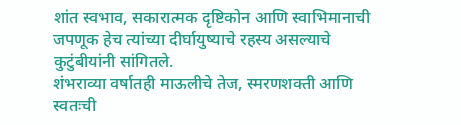शांत स्वभाव, सकारात्मक दृष्टिकोन आणि स्वाभिमानाची जपणूक हेच त्यांच्या दीर्घायुष्याचे रहस्य असल्याचे कुटुंबीयांनी सांगितले.
शंभराव्या वर्षातही माऊलीचे तेज, स्मरणशक्ती आणि स्वतःची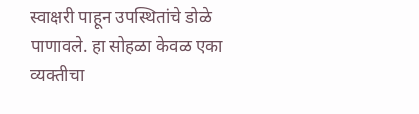स्वाक्षरी पाहून उपस्थितांचे डोळे पाणावले. हा सोहळा केवळ एका व्यक्तीचा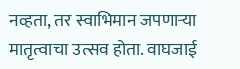नव्हता, तर स्वाभिमान जपणाऱ्या मातृत्वाचा उत्सव होता. वाघजाई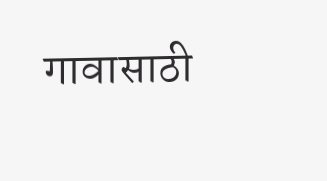गावासाठी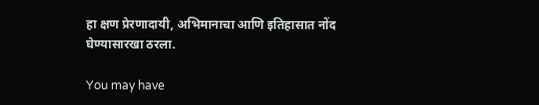हा क्षण प्रेरणादायी, अभिमानाचा आणि इतिहासात नोंद घेण्यासारखा ठरला.

You may have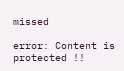missed

error: Content is protected !!